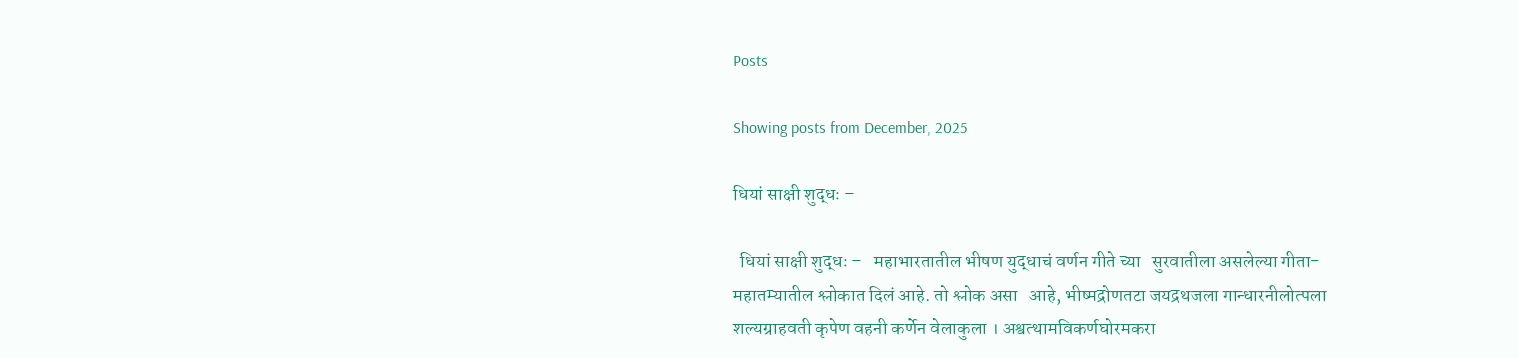Posts

Showing posts from December, 2025

धियां साक्षी शुद्धः –

  धियां साक्षी शुद्धः –   महाभारतातील भीषण युद्धाचं वर्णन गीते च्या   सुरवातीला असलेल्या गीता-महातम्यातील श्लोकात दिलं आहे. तो श्लोक असा   आहे, भीष्मद्रोणतटा जयद्रथजला गान्धारनीलोत्पला शल्यग्राहवती कृपेण वहनी कर्णेन वेलाकुला । अश्वत्थामविकर्णघोरमकरा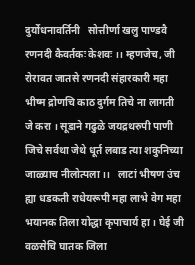दुर्योधनावर्तिनी   सोत्तीर्णा खलु पाण्डवै रणनदी कैवर्तकः केशवः ।। म्हणजेच, जी रोरावत जातसे रणनदी संहारकारी महा भीष्म द्रोणचि काठ दुर्गम तिचे ना लागती जे करा । सूडाने गढुळे जयद्रथरुपी पाणी जिचे सर्वथा जेथे धूर्त लबाड त्या शकुनिच्या जाळ्याच नीलोत्पला ।।   लाटां भीषण उंच ह्या धडकती राधेयरूपी महा लाभे वेग महा भयानक तिला योद्धा कृपाचार्य हा । घेई जी वळसेचि घातक जिला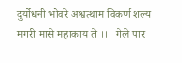दुर्योधनी भोवरे अश्वत्थाम विकर्ण शल्य मगरी मासे महाकाय ते ।।   गेले पार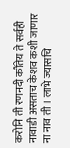करोनि ती रणनदी कौंतेय ते सर्वही नावाडी असताच केशव कशी जाणार ना नाव ती । लाभे ज्यासचि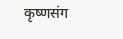कृष्णसंग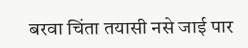बरवा चिंता तयासी नसे जाई पार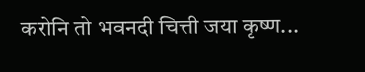करोनि तो भवनदी चित्ती जया कृष्ण...